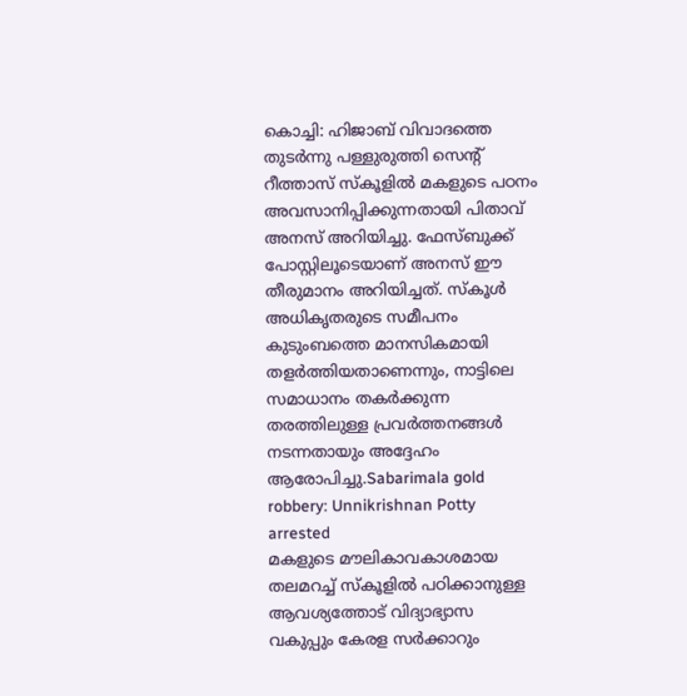കൊച്ചി: ഹിജാബ് വിവാദത്തെ തുടർന്നു പള്ളുരുത്തി സെന്റ് റീത്താസ് സ്കൂളിൽ മകളുടെ പഠനം അവസാനിപ്പിക്കുന്നതായി പിതാവ് അനസ് അറിയിച്ചു. ഫേസ്ബുക്ക് പോസ്റ്റിലൂടെയാണ് അനസ് ഈ തീരുമാനം അറിയിച്ചത്. സ്കൂൾ അധികൃതരുടെ സമീപനം കുടുംബത്തെ മാനസികമായി തളർത്തിയതാണെന്നും, നാട്ടിലെ സമാധാനം തകർക്കുന്ന തരത്തിലുള്ള പ്രവർത്തനങ്ങൾ നടന്നതായും അദ്ദേഹം ആരോപിച്ചു.Sabarimala gold robbery: Unnikrishnan Potty arrested
മകളുടെ മൗലികാവകാശമായ തലമറച്ച് സ്കൂളിൽ പഠിക്കാനുള്ള ആവശ്യത്തോട് വിദ്യാഭ്യാസ വകുപ്പും കേരള സർക്കാറും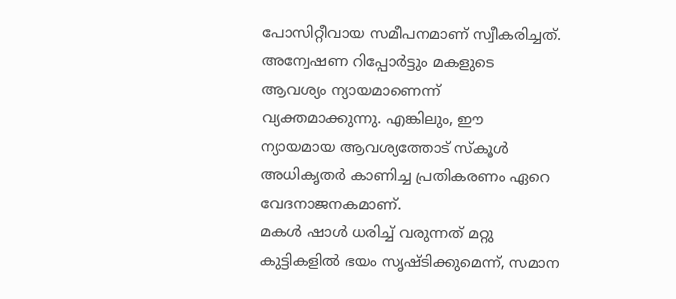പോസിറ്റീവായ സമീപനമാണ് സ്വീകരിച്ചത്. അന്വേഷണ റിപ്പോർട്ടും മകളുടെ ആവശ്യം ന്യായമാണെന്ന് വ്യക്തമാക്കുന്നു. എങ്കിലും, ഈ ന്യായമായ ആവശ്യത്തോട് സ്കൂൾ അധികൃതർ കാണിച്ച പ്രതികരണം ഏറെ വേദനാജനകമാണ്.
മകൾ ഷാൾ ധരിച്ച് വരുന്നത് മറ്റു കുട്ടികളിൽ ഭയം സൃഷ്ടിക്കുമെന്ന്, സമാന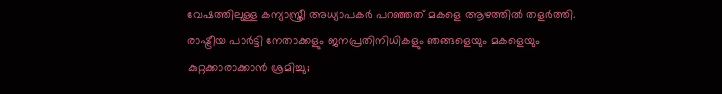വേഷത്തിലുള്ള കന്യാസ്ത്രീ അധ്യാപകർ പറഞ്ഞത് മകളെ ആഴത്തിൽ തളർത്തി. രാഷ്ട്രീയ പാർട്ടി നേതാക്കളും ജനപ്രതിനിധികളും ഞങ്ങളെയും മകളെയും കുറ്റക്കാരാക്കാൻ ശ്രമിച്ചു;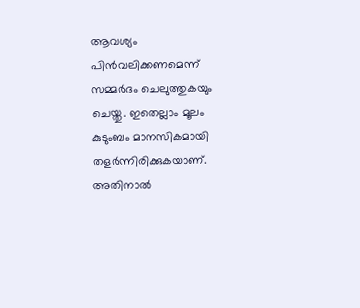ആവശ്യം പിൻവലിക്കണമെന്ന് സമ്മർദം ചെലുത്തുകയും ചെയ്തു. ഇതെല്ലാം മൂലം കുടുംബം മാനസികമായി തളർന്നിരിക്കുകയാണ്. അതിനാൽ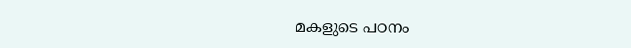മകളുടെ പഠനം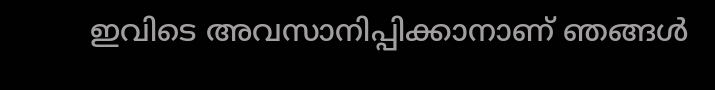ഇവിടെ അവസാനിപ്പിക്കാനാണ് ഞങ്ങൾ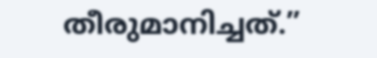തീരുമാനിച്ചത്.”